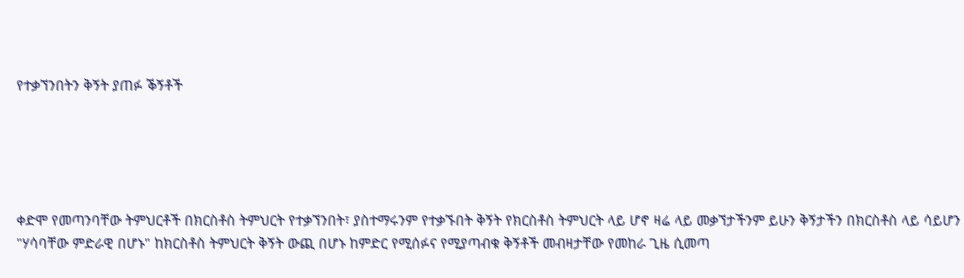የተቃኘንበትን ቅኝት ያጠፉ ቕኝቶች





ቀድሞ የመጣንባቸው ትምህርቶች በክርስቶስ ትምህርት የተቃኘንበት፣ ያስተማሩንም የተቃኙበት ቅኝት የክርስቶስ ትምህርት ላይ ሆኖ ዛሬ ላይ መቃኘታችንም ይሁን ቅኝታችን በክርስቶስ ላይ ሳይሆን "ሃሳባቸው ምድራዊ በሆኑ" ከክርስቶስ ትምህርት ቅኝት ውጪ በሆኑ ከምድር የሚሰፉና የሚያጣብቁ ቅኝቶች መብዛታቸው የመከራ ጊዜ ሲመጣ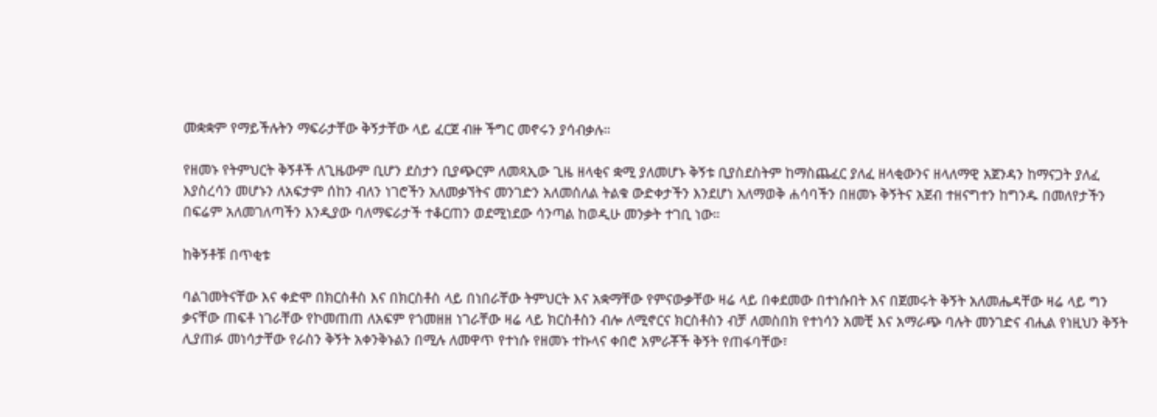መቋቋም የማይችሉትን ማፍራታቸው ቅኝታቸው ላይ ፈርጀ ብዙ ችግር መኖሩን ያሳብቃሉ።

የዘመኑ የትምህርት ቅኝቶች ለጊዜውም ቢሆን ደስታን ቢያጭርም ለመጻኢው ጊዜ ዘላቂና ቋሚ ያለመሆኑ ቅኝቱ ቢያስደስትም ከማስጨፈር ያለፈ ዘላቂውንና ዘላለማዊ አጀንዳን ከማናጋት ያለፈ እያስረሳን መሆኑን ለአፍታም ሰከን ብለን ነገሮችን አለመቃኘትና መንገድን አለመሰለል ትልቁ ውድቀታችን እንደሆነ አለማወቅ ሐሳባችን በዘመኑ ቅኝትና አጀብ ተዘናግተን ከግንዱ በመለየታችን በፍሬም አለመገለጣችን እንዲያው ባለማፍራታች ተቆርጠን ወደሚነደው ሳንጣል ከወዲሁ መንቃት ተገቢ ነው።

ከቅኝቶቹ በጥቂቱ

ባልገመትናቸው እና ቀድሞ በክርስቶስ እና በክርስቶስ ላይ በነበራቸው ትምህርት እና አቋማቸው የምናውቃቸው ዛሬ ላይ በቀደመው በተነሱበት እና በጀመሩት ቅኝት አለመሔዳቸው ዛሬ ላይ ግን ቃናቸው ጠፍቶ ነገራቸው የኮመጠጠ ለአፍም የጎመዘዘ ነገራቸው ዛሬ ላይ ክርስቶስን ብሎ ለሚኖርና ክርስቶስን ብቻ ለመስበክ የተነሳን አመቺ እና አማራጭ ባሉት መንገድና ብሒል የነዚህን ቅኝት ሊያጠፉ መነሳታቸው የራስን ቅኝት አቀንቅኑልን በሚሉ ለመዋጥ የተነሱ የዘመኑ ተኩላና ቀበሮ አምራቾች ቅኝት የጠፋባቸው፣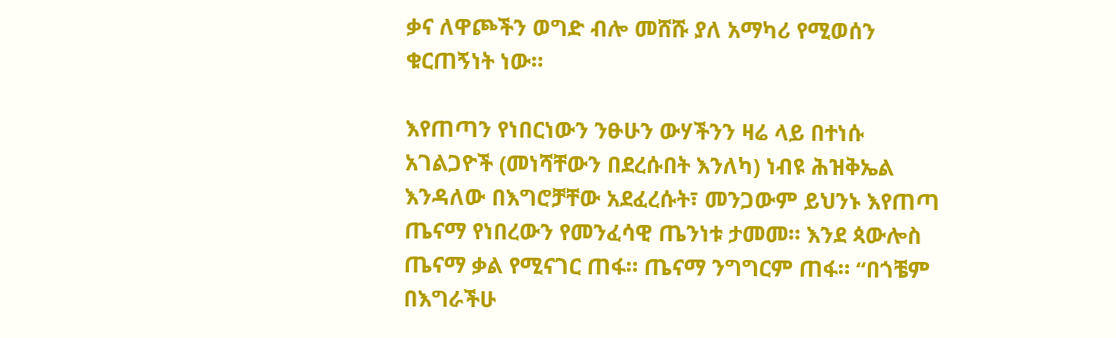ቃና ለዋጮችን ወግድ ብሎ መሸሹ ያለ አማካሪ የሚወሰን ቁርጠኝነት ነው።

እየጠጣን የነበርነውን ንፁሁን ውሃችንን ዛሬ ላይ በተነሱ አገልጋዮች (መነሻቸውን በደረሱበት እንለካ) ነብዩ ሕዝቅኤል እንዳለው በእግሮቻቸው አደፈረሱት፣ መንጋውም ይህንኑ እየጠጣ ጤናማ የነበረውን የመንፈሳዊ ጤንነቱ ታመመ። እንደ ጳውሎስ ጤናማ ቃል የሚናገር ጠፋ። ጤናማ ንግግርም ጠፋ። “በጎቼም በእግራችሁ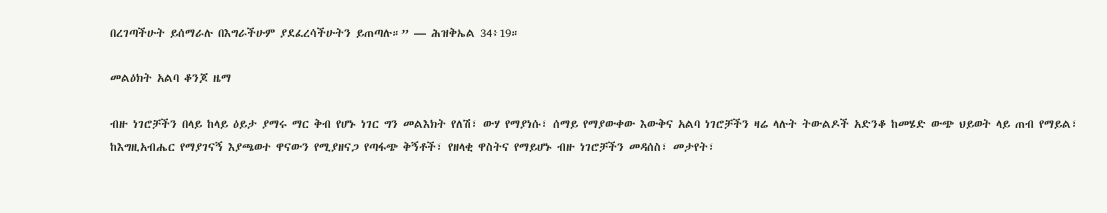በረገጣችሁት ይሰማራሉ በእግራችሁም ያደፈረሳችሁትን ይጠጣሉ።” — ሕዝቅኤል 34፥19።

መልዕክት አልባ ቆንጆ ዜማ

ብዙ ነገሮቻችን በላይ ከላይ ዕይታ ያማሩ ማር ቅብ የሆኑ ነገር ግን መልእክት የለሽ፣ ውሃ የማያነሱ፣ ሰማይ የማያውቀው እውቅና አልባ ነገሮቻችን ዛሬ ላሉት ትውልዶች አድንቆ ከመሄድ ውጭ ህይወት ላይ ጠብ የማይል፣ ከእግዚአብሔር የማያገናኝ እያጫወተ ዋናውን የሚያዘናጋ የጣፋጭ ቅኝቶች፣ የዘላቂ ዋስትና የማይሆኑ ብዙ ነገሮቻችን መዳሰስ፣ መታየት፣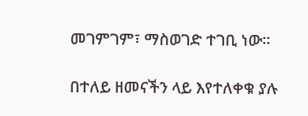መገምገም፣ ማስወገድ ተገቢ ነው።

በተለይ ዘመናችን ላይ እየተለቀቁ ያሉ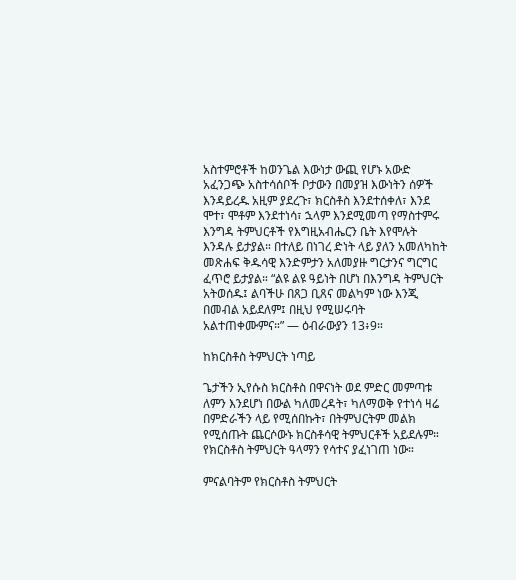አስተምሮቶች ከወንጌል እውነታ ውጪ የሆኑ አውድ አፈንጋጭ አስተሳሰቦች ቦታውን በመያዝ እውነትን ሰዎች እንዳይረዱ አዚም ያደረጉ፣ ክርስቶስ እንደተሰቀለ፣ እንደ ሞተ፣ ሞቶም እንደተነሳ፣ ኋላም እንደሚመጣ የማስተምሩ እንግዳ ትምህርቶች የእግዚአብሔርን ቤት እየሞሉት እንዳሉ ይታያል። በተለይ በነገረ ድነት ላይ ያለን አመለካከት መጽሐፍ ቅዱሳዊ እንድምታን አለመያዙ ግርታንና ግርግር ፈጥሮ ይታያል። “ልዩ ልዩ ዓይነት በሆነ በእንግዳ ትምህርት አትወሰዱ፤ ልባችሁ በጸጋ ቢጸና መልካም ነው እንጂ በመብል አይደለም፤ በዚህ የሚሠሩባት አልተጠቀሙምና።” — ዕብራውያን 13፥9።

ከክርስቶስ ትምህርት ነጣይ

ጌታችን ኢየሱስ ክርስቶስ በዋናነት ወደ ምድር መምጣቱ ለምን እንደሆነ በውል ካለመረዳት፣ ካለማወቅ የተነሳ ዛሬ በምድራችን ላይ የሚሰበኩት፣ በትምህርትም መልክ የሚሰጡት ጨርሶውኑ ክርስቶሳዊ ትምህርቶች አይደሉም። የክርስቶስ ትምህርት ዓላማን የሳተና ያፈነገጠ ነው።

ምናልባትም የክርስቶስ ትምህርት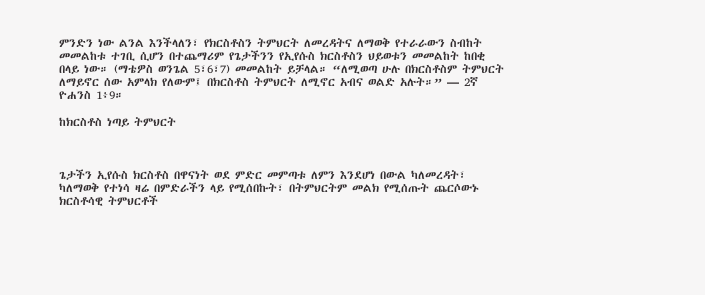ምንድን ነው ልንል እንችላለን፣ የክርስቶስን ትምህርት ለመረዳትና ለማወቅ የተራራውን ስብከት መመልከቱ ተገቢ ሲሆን በተጨማሪም የጌታችንን የኢየሱስ ክርስቶስን ህይወቱን መመልከት ከበቂ በላይ ነው። (ማቴዎስ ወንጌል 5፣6፣7) መመልከት ይቻላል። “ለሚወጣ ሁሉ በክርስቶስም ትምህርት ለማይኖር ሰው አምላክ የለውም፤ በክርስቶስ ትምህርት ለሚኖር አብና ወልድ አሉት።” — 2ኛ ዮሐንስ 1፥9።

ከክርስቶስ ነጣይ ትምህርት



ጌታችን ኢየሱስ ክርስቶስ በዋናነት ወደ ምድር መምጣቱ ለምን እንደሆነ በውል ካለመረዳት፣ ካለማወቅ የተነሳ ዛሬ በምድራችን ላይ የሚሰበኩት፣ በትምህርትም መልክ የሚሰጡት ጨርሶውኑ ክርስቶሳዊ ትምህርቶች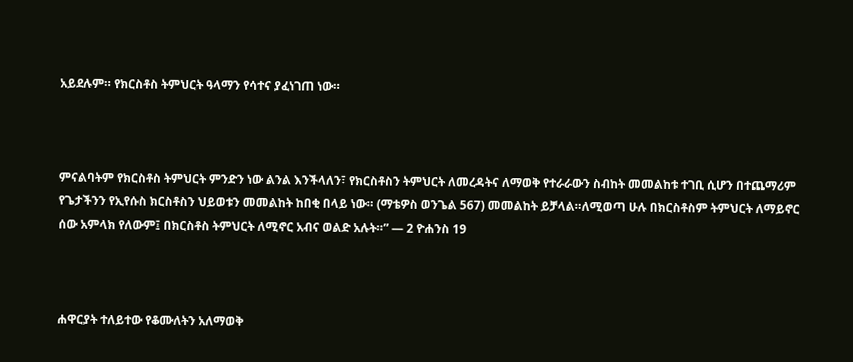አይደሉም። የክርስቶስ ትምህርት ዓላማን የሳተና ያፈነገጠ ነው።



ምናልባትም የክርስቶስ ትምህርት ምንድን ነው ልንል እንችላለን፣ የክርስቶስን ትምህርት ለመረዳትና ለማወቅ የተራራውን ስብከት መመልከቱ ተገቢ ሲሆን በተጨማሪም የጌታችንን የኢየሱስ ክርስቶስን ህይወቱን መመልከት ከበቂ በላይ ነው። (ማቴዎስ ወንጌል 567) መመልከት ይቻላል።ለሚወጣ ሁሉ በክርስቶስም ትምህርት ለማይኖር ሰው አምላክ የለውም፤ በክርስቶስ ትምህርት ለሚኖር አብና ወልድ አሉት።” — 2 ዮሐንስ 19



ሐዋርያት ተለይተው የቆሙለትን አለማወቅ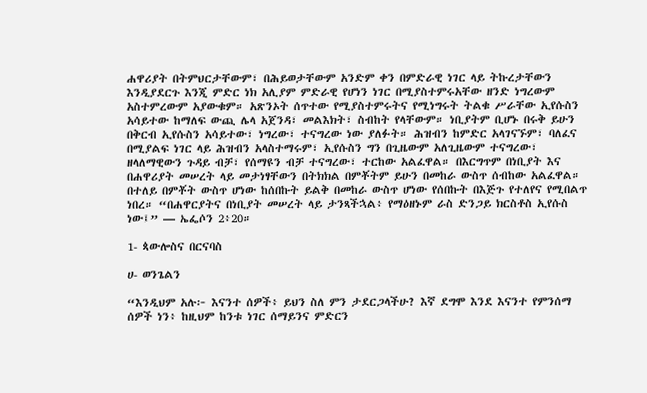ሐዋሪያት በትምህርታቸውም፣ በሕይወታቸውም አንድም ቀን በምድራዊ ነገር ላይ ትኩረታቸውን እንዲያደርጉ እንጂ ምድር ነክ አሊያም ምድራዊ የሆነን ነገር በሚያስተምሩአቸው ዘንድ ነግረውም አስተምረውም አያውቁም። አጽንኦት ሰጥተው የሚያስተምሩትና የሚነግሩት ትልቁ ሥራቸው ኢየሱስን አሳይተው ከማለፍ ውጪ ሌላ አጀንዳ፣ መልእክት፣ ስብከት የላቸውም። ነቢያትም ቢሆኑ በሩቅ ይሁን በቅርብ ኢየሱስን አሳይተው፣ ነግረው፣ ተናግረው ነው ያለፉት። ሕዝብን ከምድር አላገናኙም፣ ባለፈና በሚያልፍ ነገር ላይ ሕዝብን አላስተማሩም፣ ኢየሱስን ግን በጊዜውም አለጊዜውም ተናግረው፣ ዘላለማዊውን ጉዳይ ብቻ፣ የሰማዩን ብቻ ተናግረው፣ ተርከው አልፈዋል። በእርግጥም በነቢያት እና በሐዋሪያት መሠረት ላይ መታነፃቸውን በትክክል በምቾትም ይሁን በመከራ ውስጥ ሰብከው አልፈዋል። በተለይ በምቾት ውስጥ ሆነው ከሰበኩት ይልቅ በመከራ ውስጥ ሆነው የሰበኩት በእጅጉ የተለየና የሚበልጥ ነበረ። “በሐዋርያትና በነቢያት መሠረት ላይ ታንጻችኋል፥ የማዕዘኑም ራስ ድንጋይ ክርስቶስ ኢየሱስ ነው፤” — ኤፌሶን 2፥20።

1- ጳውሎስና በርናባስ

ሀ- ወንጌልን

“እንዲህም አሉ፦ እናንተ ሰዎች፥ ይህን ስለ ምን ታደርጋላችሁ? እኛ ደግሞ እንደ እናንተ የምንሰማ ሰዎች ነን፥ ከዚህም ከንቱ ነገር ሰማይንና ምድርን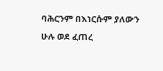ባሕርንም በእነርሱም ያለውን ሁሉ ወደ ፈጠረ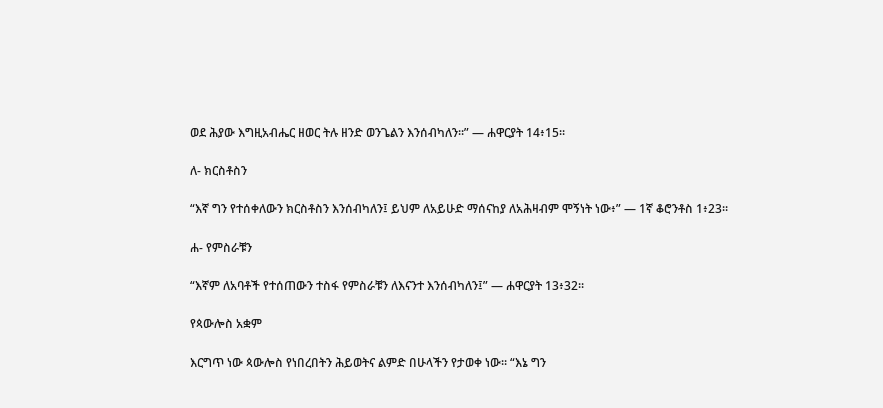ወደ ሕያው እግዚአብሔር ዘወር ትሉ ዘንድ ወንጌልን እንሰብካለን።” — ሐዋርያት 14፥15።

ለ- ክርስቶስን

“እኛ ግን የተሰቀለውን ክርስቶስን እንሰብካለን፤ ይህም ለአይሁድ ማሰናከያ ለአሕዛብም ሞኝነት ነው፥” — 1ኛ ቆሮንቶስ 1፥23።

ሐ- የምስራቹን

“እኛም ለአባቶች የተሰጠውን ተስፋ የምስራቹን ለእናንተ እንሰብካለን፤” — ሐዋርያት 13፥32።

የጳውሎስ አቋም

እርግጥ ነው ጳውሎስ የነበረበትን ሕይወትና ልምድ በሁላችን የታወቀ ነው። “እኔ ግን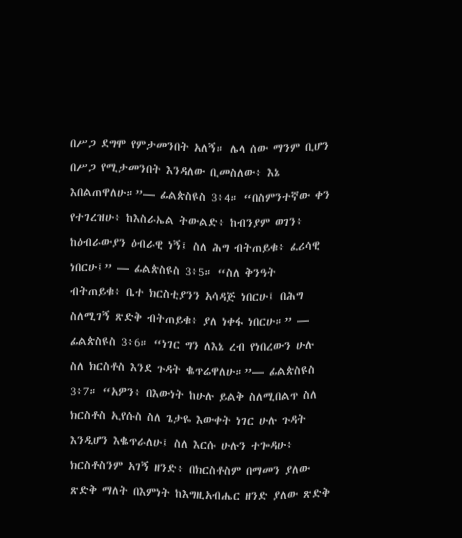በሥጋ ደግሞ የምታመንበት አለኝ። ሌላ ሰው ማንም ቢሆን በሥጋ የሚታመንበት እንዳለው ቢመስለው፥ እኔ እበልጠዋለሁ።”— ፊልጵስዩስ 3፥4። “በስምንተኛው ቀን የተገረዝሁ፥ ከእስራኤል ትውልድ፥ ከብንያም ወገን፥ ከዕብራውያን ዕብራዊ ነኝ፤ ስለ ሕግ ብትጠይቁ፥ ፈሪሳዊ ነበርሁ፤” — ፊልጵስዩስ 3፥5። “ስለ ቅንዓት ብትጠይቁ፥ ቤተ ክርስቲያንን አሳዳጅ ነበርሁ፤ በሕግ ስለሚገኝ ጽድቅ ብትጠይቁ፥ ያለ ነቀፋ ነበርሁ።” — ፊልጵስዩስ 3፥6። “ነገር ግን ለእኔ ረብ የነበረውን ሁሉ ስለ ክርስቶስ እንደ ጉዳት ቈጥሬዋለሁ።”— ፊልጵስዩስ 3፥7። “አዎን፥ በእውነት ከሁሉ ይልቅ ስለሚበልጥ ስለ ክርስቶስ ኢየሱስ ስለ ጌታዬ እውቀት ነገር ሁሉ ጉዳት እንዲሆን እቈጥራለሁ፤ ስለ እርሱ ሁሉን ተጐዳሁ፥ ክርስቶስንም አገኝ ዘንድ፥ በክርስቶስም በማመን ያለው ጽድቅ ማለት በእምነት ከእግዚአብሔር ዘንድ ያለው ጽድቅ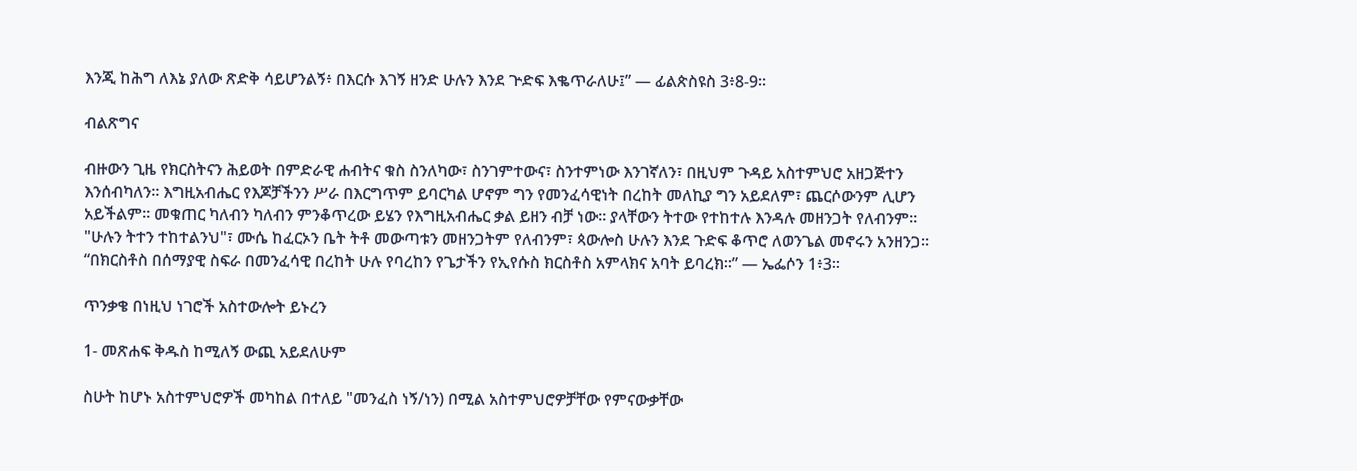እንጂ ከሕግ ለእኔ ያለው ጽድቅ ሳይሆንልኝ፥ በእርሱ እገኝ ዘንድ ሁሉን እንደ ጕድፍ እቈጥራለሁ፤” — ፊልጵስዩስ 3፥8-9።

ብልጽግና

ብዙውን ጊዜ የክርስትናን ሕይወት በምድራዊ ሐብትና ቁስ ስንለካው፣ ስንገምተውና፣ ስንተምነው እንገኛለን፣ በዚህም ጉዳይ አስተምህሮ አዘጋጅተን እንሰብካለን። እግዚአብሔር የእጆቻችንን ሥራ በእርግጥም ይባርካል ሆኖም ግን የመንፈሳዊነት በረከት መለኪያ ግን አይደለም፣ ጨርሶውንም ሊሆን አይችልም። መቁጠር ካለብን ካለብን ምንቆጥረው ይሄን የእግዚአብሔር ቃል ይዘን ብቻ ነው። ያላቸውን ትተው የተከተሉ እንዳሉ መዘንጋት የለብንም። "ሁሉን ትተን ተከተልንህ"፣ ሙሴ ከፈርኦን ቤት ትቶ መውጣቱን መዘንጋትም የለብንም፣ ጳውሎስ ሁሉን እንደ ጉድፍ ቆጥሮ ለወንጌል መኖሩን አንዘንጋ። “በክርስቶስ በሰማያዊ ስፍራ በመንፈሳዊ በረከት ሁሉ የባረከን የጌታችን የኢየሱስ ክርስቶስ አምላክና አባት ይባረክ።” — ኤፌሶን 1፥3።

ጥንቃቄ በነዚህ ነገሮች አስተውሎት ይኑረን

1- መጽሐፍ ቅዱስ ከሚለኝ ውጪ አይደለሁም

ስሁት ከሆኑ አስተምህሮዎች መካከል በተለይ "መንፈስ ነኝ/ነን) በሚል አስተምህሮዎቻቸው የምናውቃቸው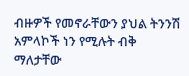ብዙዎች የመኖራቸውን ያህል ትንንሽ አምላኮች ነን የሚሉት ብቅ ማለታቸው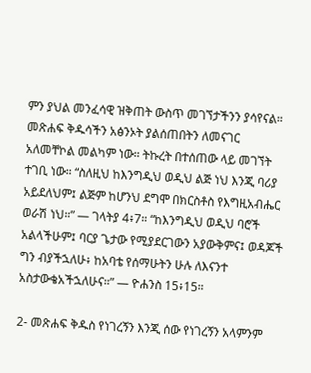ምን ያህል መንፈሳዊ ዝቅጠት ውስጥ መገኘታችንን ያሳየናል። መጽሐፍ ቅዱሳችን አፅንኦት ያልሰጠበትን ለመናገር አለመቸኮል መልካም ነው። ትኩረት በተሰጠው ላይ መገኘት ተገቢ ነው። “ስለዚህ ከእንግዲህ ወዲህ ልጅ ነህ እንጂ ባሪያ አይደለህም፤ ልጅም ከሆንህ ደግሞ በክርስቶስ የእግዚአብሔር ወራሽ ነህ።” — ገላትያ 4፥7። “ከእንግዲህ ወዲህ ባሮች አልላችሁም፤ ባርያ ጌታው የሚያደርገውን አያውቅምና፤ ወዳጆች ግን ብያችኋለሁ፥ ከአባቴ የሰማሁትን ሁሉ ለእናንተ አስታውቄአችኋለሁና።” — ዮሐንስ 15፥15።

2- መጽሐፍ ቅዱስ የነገረኝን እንጂ ሰው የነገረኝን አላምንም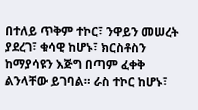በተለይ ጥቅም ተኮር፣ ንዋይን መሠረት ያደረገ፣ ቁሳዊ ከሆኑ፣ ክርስቶስን ከማያሳዩን እጅግ በጣም ፈቀቅ ልንላቸው ይገባል። ራስ ተኮር ከሆኑ፣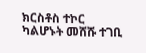ክርስቶስ ተኮር ካልሆኑት መሸሹ ተገቢ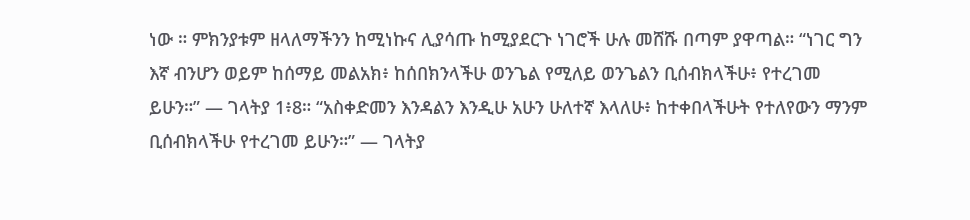ነው ። ምክንያቱም ዘላለማችንን ከሚነኩና ሊያሳጡ ከሚያደርጉ ነገሮች ሁሉ መሸሹ በጣም ያዋጣል። “ነገር ግን እኛ ብንሆን ወይም ከሰማይ መልአክ፥ ከሰበክንላችሁ ወንጌል የሚለይ ወንጌልን ቢሰብክላችሁ፥ የተረገመ ይሁን።” — ገላትያ 1፥8። “አስቀድመን እንዳልን እንዲሁ አሁን ሁለተኛ እላለሁ፥ ከተቀበላችሁት የተለየውን ማንም ቢሰብክላችሁ የተረገመ ይሁን።” — ገላትያ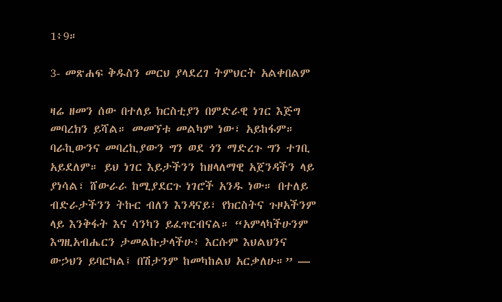1፥9።

3- መጽሐፍ ቅዱስን መርህ ያላደረገ ትምህርት አልቀበልም

ዛሬ ዘመን ሰው በተለይ ክርስቲያን በምድራዊ ነገር እጅግ መባረክን ይሻል። መመኘቱ መልካም ነው፣ አይከፋም። ባራኪውንና መባረኪያውን ግን ወደ ጎን ማድረጉ ግን ተገቢ አይደለም። ይህ ነገር እይታችንን ከዘላለማዊ አጀንዳችን ላይ ያነሳል፣ ሸውራራ ከሚያደርጉ ነገሮች አንዱ ነው። በተለይ ብድራታችንን ትኩር ብለን እንዳናይ፣ የክርስትና ጉዞአችንም ላይ እንቅፋት እና ሳንካን ይፈጥርብናል። “አምላካችሁንም እግዚአብሔርን ታመልኩታላችሁ፥ እርሱም እህልህንና ውኃህን ይባርካል፤ በሽታንም ከመካከልህ አርቃለሁ።” —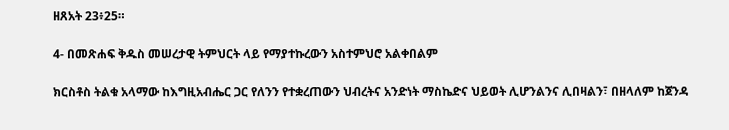ዘጸአት 23፥25።

4- በመጽሐፍ ቅዱስ መሠረታዊ ትምህርት ላይ የማያተኩረውን አስተምህሮ አልቀበልም

ክርስቶስ ትልቁ አላማው ከእግዚአብሔር ጋር የለንን የተቋረጠውን ህብረትና አንድነት ማስኬድና ህይወት ሊሆንልንና ሊበዛልን፣ በዘላለም ከጀንዳ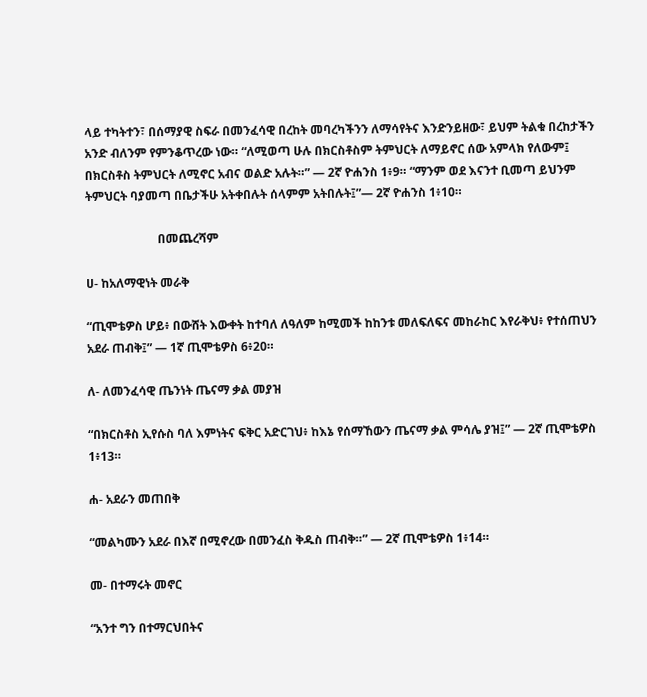ላይ ተካትተን፣ በሰማያዊ ስፍራ በመንፈሳዊ በረከት መባረካችንን ለማሳየትና እንድንይዘው፣ ይህም ትልቁ በረከታችን አንድ ብለንም የምንቆጥረው ነው። “ለሚወጣ ሁሉ በክርስቶስም ትምህርት ለማይኖር ሰው አምላክ የለውም፤ በክርስቶስ ትምህርት ለሚኖር አብና ወልድ አሉት።” — 2ኛ ዮሐንስ 1፥9። “ማንም ወደ እናንተ ቢመጣ ይህንም ትምህርት ባያመጣ በቤታችሁ አትቀበሉት ሰላምም አትበሉት፤”— 2ኛ ዮሐንስ 1፥10።

                        በመጨረሻም

ሀ- ከአለማዊነት መራቅ

“ጢሞቴዎስ ሆይ፥ በውሸት እውቀት ከተባለ ለዓለም ከሚመች ከከንቱ መለፍለፍና መከራከር እየራቅህ፥ የተሰጠህን አደራ ጠብቅ፤” — 1ኛ ጢሞቴዎስ 6፥20።

ለ- ለመንፈሳዊ ጤንነት ጤናማ ቃል መያዝ

“በክርስቶስ ኢየሱስ ባለ እምነትና ፍቅር አድርገህ፥ ከእኔ የሰማኸውን ጤናማ ቃል ምሳሌ ያዝ፤” — 2ኛ ጢሞቴዎስ 1፥13።

ሐ- አደራን መጠበቅ

“መልካሙን አደራ በእኛ በሚኖረው በመንፈስ ቅዱስ ጠብቅ።” — 2ኛ ጢሞቴዎስ 1፥14።

መ- በተማሩት መኖር

“አንተ ግን በተማርህበትና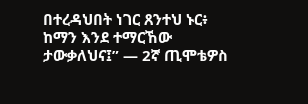በተረዳህበት ነገር ጸንተህ ኑር፥ ከማን እንደ ተማርኸው ታውቃለህና፤” — 2ኛ ጢሞቴዎስ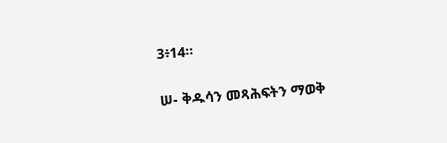3፥14።

ሠ- ቅዱሳን መጻሕፍትን ማወቅ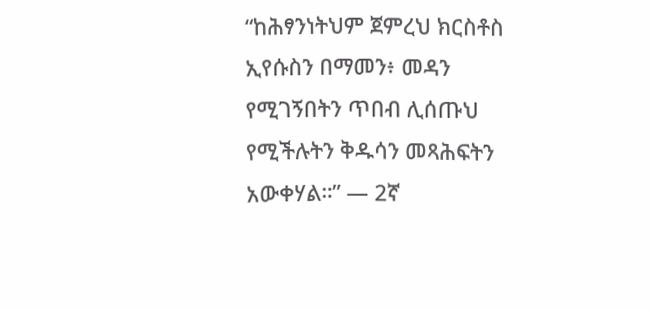“ከሕፃንነትህም ጀምረህ ክርስቶስ ኢየሱስን በማመን፥ መዳን የሚገኝበትን ጥበብ ሊሰጡህ የሚችሉትን ቅዱሳን መጻሕፍትን አውቀሃል።” — 2ኛ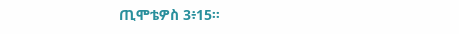ጢሞቴዎስ 3፥15።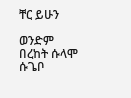ቸር ይሁን

ወንድም በረከት ሱላሞ ሱጌቦ